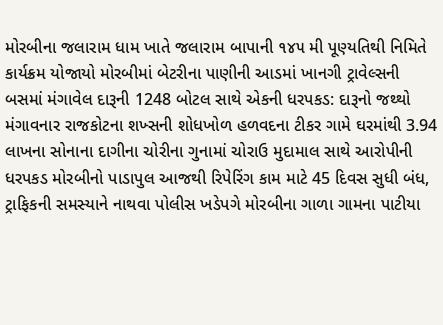મોરબીના જલારામ ધામ ખાતે જલારામ બાપાની ૧૪૫ મી પૂણ્યતિથી નિમિતે કાર્યક્રમ યોજાયો મોરબીમાં બેટરીના પાણીની આડમાં ખાનગી ટ્રાવેલ્સની બસમાં મંગાવેલ દારૂની 1248 બોટલ સાથે એકની ધરપકડ: દારૂનો જથ્થો મંગાવનાર રાજકોટના શખ્સની શોધખોળ હળવદના ટીકર ગામે ઘરમાંથી 3.94 લાખના સોનાના દાગીના ચોરીના ગુનામાં ચોરાઉ મુદામાલ સાથે આરોપીની ધરપકડ મોરબીનો પાડાપુલ આજથી રિપેરિંગ કામ માટે 45 દિવસ સુધી બંધ, ટ્રાફિકની સમસ્યાને નાથવા પોલીસ ખડેપગે મોરબીના ગાળા ગામના પાટીયા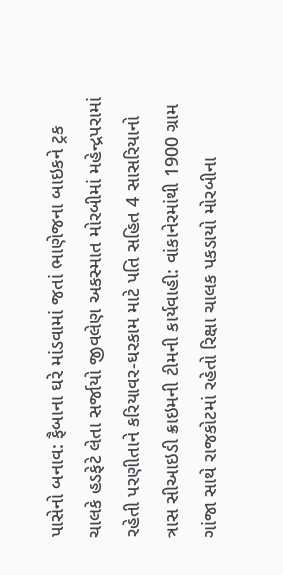પાસેનો બનાવ: ફૈબાના ઘરે માંડવામાં જતાં ભાણેજના બાઇકને ટ્રક ચાલકે હડફેટે લેતા સર્જાયો જીવલેણ અકસ્માત મોરબીમાં મહેન્દ્રપરામાં રહેતી પરણીતાને કરિયાવર-ઘરકામ માટે પતિ સહિત 4 સાસરિયાનો ત્રાસ સીઆઇડી ક્રાઇમની ટીમની કાર્યવાહી: વાંકાનેરમાંથી 1900 ગ્રામ ગાંજા સાથે રાજકોટમાં રહેતો રિક્ષા ચાલક પકડાયો મોરબીના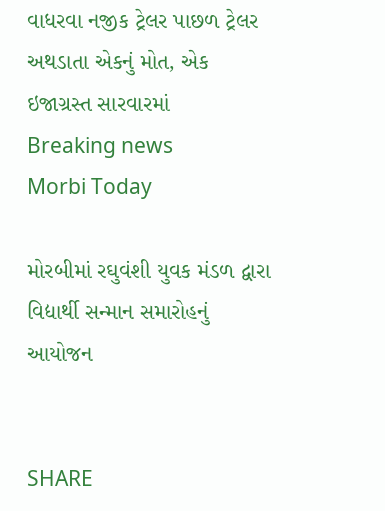વાધરવા નજીક ટ્રેલર પાછળ ટ્રેલર અથડાતા એકનું મોત, એક ઇજાગ્રસ્ત સારવારમાં
Breaking news
Morbi Today

મોરબીમાં રઘુવંશી યુવક મંડળ દ્વારા વિદ્યાર્થી સન્માન સમારોહનું આયોજન


SHARE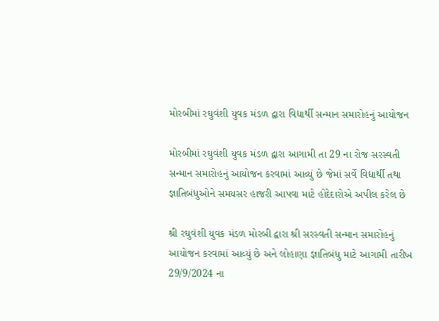મોરબીમાં રઘુવંશી યુવક મંડળ દ્વારા વિદ્યાર્થી સન્માન સમારોહનું આયોજન

મોરબીમાં રઘુવંશી યુવક મંડળ દ્વારા આગામી તા 29 ના રોજ સરસ્વતી સન્માન સમારોહનું આયોજન કરવામાં આવ્યું છે જેમાં સર્વે વિદ્યાર્થી તથા જ્ઞાતિબંધુઓને સમયસર હાજરી આપવા માટે હોદેદારોએ અપીલ કરેલ છે

શ્રી રઘુવંશી યુવક મંડળ મોરબી દ્વારા શ્રી સરસ્વતી સન્માન સમારોહનું આયોજન કરવામાં આવ્યું છે અને લોહાણા જ્ઞાતિબંધુ માટે આગામી તારીખ 29/9/2024 ના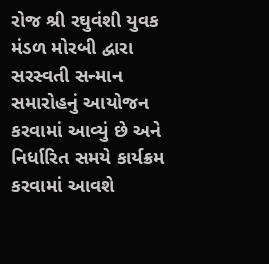રોજ શ્રી રઘુવંશી યુવક મંડળ મોરબી દ્વારા સરસ્વતી સન્માન સમારોહનું આયોજન કરવામાં આવ્યું છે અને નિર્ધારિત સમયે કાર્યક્રમ કરવામાં આવશે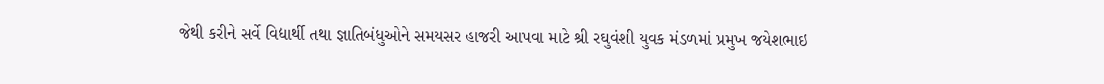જેથી કરીને સર્વે વિદ્યાર્થી તથા જ્ઞાતિબંધુઓને સમયસર હાજરી આપવા માટે શ્રી રઘુવંશી યુવક મંડળમાં પ્રમુખ જયેશભાઇ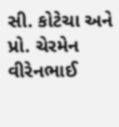સી. કોટેચા અને પ્રો. ચેરમેન વીરેનભાઈ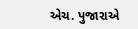એચ. પુજારાએ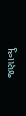જણાવ્યુ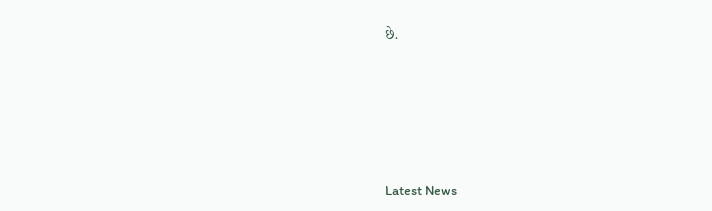છે.






Latest News